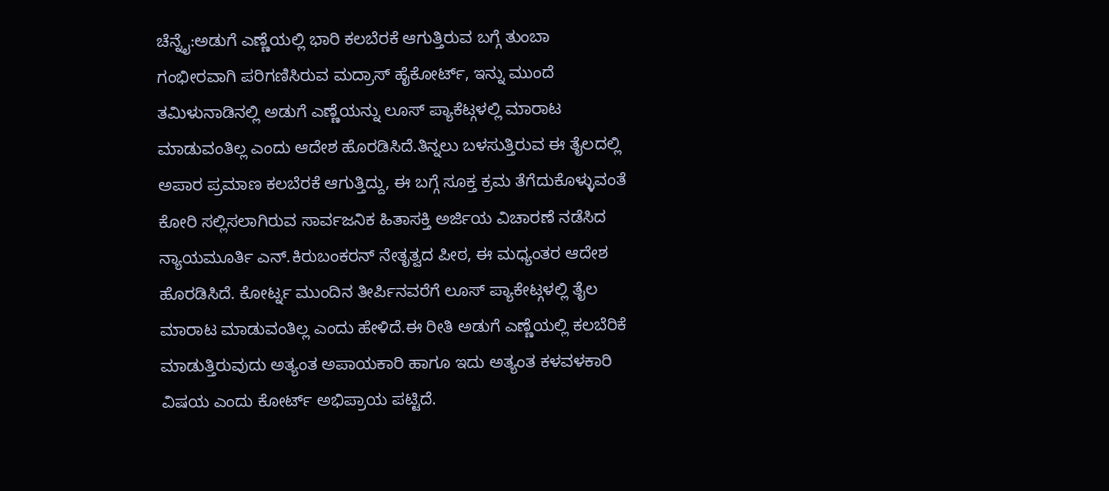ಚೆನ್ನೈ:ಅಡುಗೆ ಎಣ್ಣೆಯಲ್ಲಿ ಭಾರಿ ಕಲಬೆರಕೆ ಆಗುತ್ತಿರುವ ಬಗ್ಗೆ ತುಂಬಾ ಗಂಭೀರವಾಗಿ ಪರಿಗಣಿಸಿರುವ ಮದ್ರಾಸ್ ಹೈಕೋರ್ಟ್, ಇನ್ನು ಮುಂದೆ ತಮಿಳುನಾಡಿನಲ್ಲಿ ಅಡುಗೆ ಎಣ್ಣೆಯನ್ನು ಲೂಸ್ ಪ್ಯಾಕೆಟ್ಗಳಲ್ಲಿ ಮಾರಾಟ ಮಾಡುವಂತಿಲ್ಲ ಎಂದು ಆದೇಶ ಹೊರಡಿಸಿದೆ.ತಿನ್ನಲು ಬಳಸುತ್ತಿರುವ ಈ ತೈಲದಲ್ಲಿ ಅಪಾರ ಪ್ರಮಾಣ ಕಲಬೆರಕೆ ಆಗುತ್ತಿದ್ದು, ಈ ಬಗ್ಗೆ ಸೂಕ್ತ ಕ್ರಮ ತೆಗೆದುಕೊಳ್ಳುವಂತೆ ಕೋರಿ ಸಲ್ಲಿಸಲಾಗಿರುವ ಸಾರ್ವಜನಿಕ ಹಿತಾಸಕ್ತಿ ಅರ್ಜಿಯ ವಿಚಾರಣೆ ನಡೆಸಿದ ನ್ಯಾಯಮೂರ್ತಿ ಎನ್.ಕಿರುಬಂಕರನ್ ನೇತೃತ್ವದ ಪೀಠ, ಈ ಮಧ್ಯಂತರ ಆದೇಶ ಹೊರಡಿಸಿದೆ. ಕೋರ್ಟ್ನ ಮುಂದಿನ ತೀರ್ಪಿನವರೆಗೆ ಲೂಸ್ ಪ್ಯಾಕೇಟ್ಗಳಲ್ಲಿ ತೈಲ ಮಾರಾಟ ಮಾಡುವಂತಿಲ್ಲ ಎಂದು ಹೇಳಿದೆ.ಈ ರೀತಿ ಅಡುಗೆ ಎಣ್ಣೆಯಲ್ಲಿ ಕಲಬೆರಿಕೆ ಮಾಡುತ್ತಿರುವುದು ಅತ್ಯಂತ ಅಪಾಯಕಾರಿ ಹಾಗೂ ಇದು ಅತ್ಯಂತ ಕಳವಳಕಾರಿ ವಿಷಯ ಎಂದು ಕೋರ್ಟ್ ಅಭಿಪ್ರಾಯ ಪಟ್ಟಿದೆ.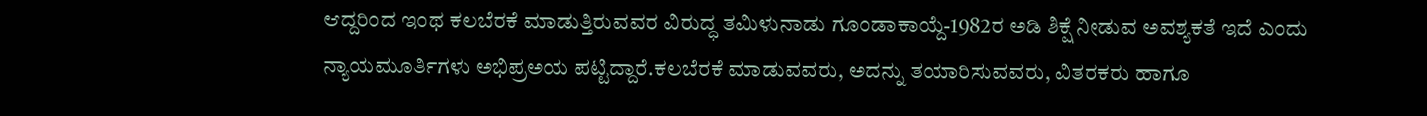ಆದ್ದರಿಂದ ಇಂಥ ಕಲಬೆರಕೆ ಮಾಡುತ್ತಿರುವವರ ವಿರುದ್ಧ ತಮಿಳುನಾಡು ಗೂಂಡಾಕಾಯ್ದೆ-1982ರ ಅಡಿ ಶಿಕ್ಷೆ ನೀಡುವ ಅವಶ್ಯಕತೆ ಇದೆ ಎಂದು ನ್ಯಾಯಮೂರ್ತಿಗಳು ಅಭಿಪ್ರಅಯ ಪಟ್ಟಿದ್ದಾರೆ.ಕಲಬೆರಕೆ ಮಾಡುವವರು, ಅದನ್ನು ತಯಾರಿಸುವವರು, ವಿತರಕರು ಹಾಗೂ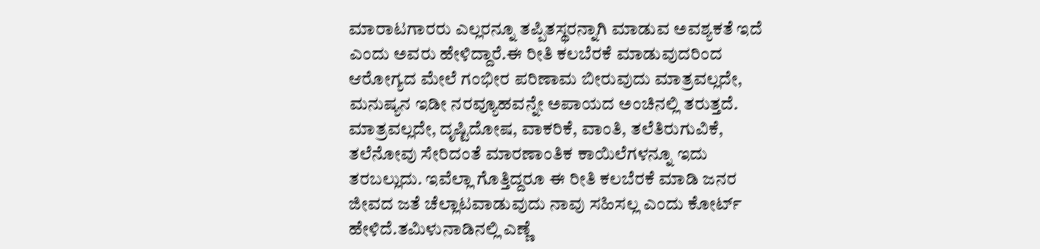ಮಾರಾಟಗಾರರು ಎಲ್ಲರನ್ನೂ ತಪ್ಪಿತಸ್ಥರನ್ನಾಗಿ ಮಾಡುವ ಅವಶ್ಯಕತೆ ಇದೆ ಎಂದು ಅವರು ಹೇಳಿದ್ದಾರೆ.ಈ ರೀತಿ ಕಲಬೆರಕೆ ಮಾಡುವುದರಿಂದ ಆರೋಗ್ಯದ ಮೇಲೆ ಗಂಭೀರ ಪರಿಣಾಮ ಬೀರುವುದು ಮಾತ್ರವಲ್ಲದೇ, ಮನುಷ್ಯನ ಇಡೀ ನರವ್ಯೂಹವನ್ನೇ ಅಪಾಯದ ಅಂಚಿನಲ್ಲಿ ತರುತ್ತದೆ. ಮಾತ್ರವಲ್ಲದೇ, ದೃಷ್ಟಿದೋಷ, ವಾಕರಿಕೆ, ವಾಂತಿ, ತಲೆತಿರುಗುವಿಕೆ, ತಲೆನೋವು ಸೇರಿದಂತೆ ಮಾರಣಾಂತಿಕ ಕಾಯಿಲೆಗಳನ್ನೂ ಇದು ತರಬಲ್ಲುದು. ಇವೆಲ್ಲಾ ಗೊತ್ತಿದ್ದರೂ ಈ ರೀತಿ ಕಲಬೆರಕೆ ಮಾಡಿ ಜನರ ಜೀವದ ಜತೆ ಚೆಲ್ಲಾಟವಾಡುವುದು ನಾವು ಸಹಿಸಲ್ಲ ಎಂದು ಕೋರ್ಟ್ ಹೇಳಿದೆ.ತಮಿಳುನಾಡಿನಲ್ಲಿ ಎಣ್ಣೆ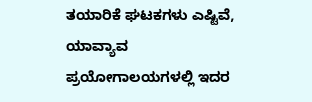ತಯಾರಿಕೆ ಘಟಕಗಳು ಎಷ್ಟಿವೆ, ಯಾವ್ಯಾವ ಪ್ರಯೋಗಾಲಯಗಳಲ್ಲಿ ಇದರ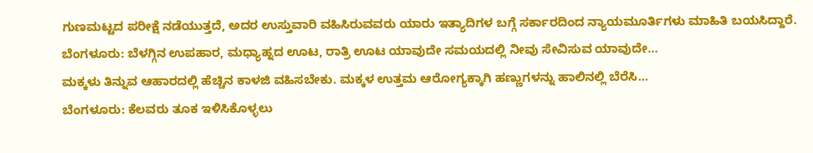ಗುಣಮಟ್ಟದ ಪರೀಕ್ಷೆ ನಡೆಯುತ್ತದೆ, ಅದರ ಉಸ್ತುವಾರಿ ವಹಿಸಿರುವವರು ಯಾರು ಇತ್ಯಾದಿಗಳ ಬಗ್ಗೆ ಸರ್ಕಾರದಿಂದ ನ್ಯಾಯಮೂರ್ತಿಗಳು ಮಾಹಿತಿ ಬಯಸಿದ್ದಾರೆ.
ಬೆಂಗಳೂರು: ಬೆಳಗ್ಗಿನ ಉಪಹಾರ, ಮಧ್ಯಾಹ್ನದ ಊಟ, ರಾತ್ರಿ ಊಟ ಯಾವುದೇ ಸಮಯದಲ್ಲಿ ನೀವು ಸೇವಿಸುವ ಯಾವುದೇ…
ಮಕ್ಕಳು ತಿನ್ನುವ ಆಹಾರದಲ್ಲಿ ಹೆಚ್ಚಿನ ಕಾಳಜಿ ವಹಿಸಬೇಕು. ಮಕ್ಕಳ ಉತ್ತಮ ಆರೋಗ್ಯಕ್ಕಾಗಿ ಹಣ್ಣುಗಳನ್ನು ಹಾಲಿನಲ್ಲಿ ಬೆರೆಸಿ…
ಬೆಂಗಳೂರು: ಕೆಲವರು ತೂಕ ಇಳಿಸಿಕೊಳ್ಳಲು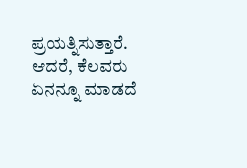ಪ್ರಯತ್ನಿಸುತ್ತಾರೆ. ಆದರೆ, ಕೆಲವರು ಏನನ್ನೂ ಮಾಡದೆ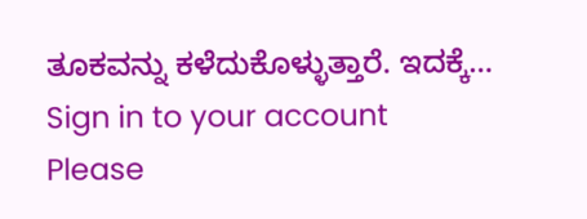ತೂಕವನ್ನು ಕಳೆದುಕೊಳ್ಳುತ್ತಾರೆ. ಇದಕ್ಕೆ…
Sign in to your account
Please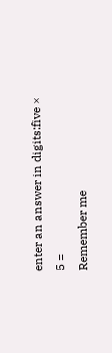enter an answer in digits:five × 5 =
Remember me